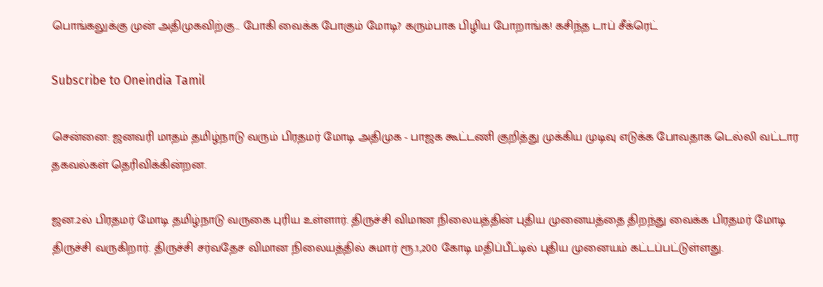பொங்கலுக்கு முன் அதிமுகவிற்கு.. போகி வைக்க போகும் மோடி? கரும்பாக பிழிய போறாங்க! கசிந்த டாப் சீக்ரெட்

Subscribe to Oneindia Tamil

சென்னை: ஜனவரி மாதம் தமிழ்நாடு வரும் பிரதமர் மோடி அதிமுக - பாஜக கூட்டணி குறித்து முக்கிய முடிவு எடுக்க போவதாக டெல்லி வட்டார தகவல்கள் தெரிவிக்கின்றன.

ஜன.2ல் பிரதமர் மோடி தமிழ்நாடு வருகை புரிய உள்ளார். திருச்சி விமான நிலையத்தின் புதிய முனையத்தை திறந்து வைக்க பிரதமர் மோடி திருச்சி வருகிறார். திருச்சி சர்வதேச விமான நிலையத்தில் சுமார் ரூ.1,200 கோடி மதிப்பீட்டில் புதிய முனையம் கட்டப்பட்டுள்ளது.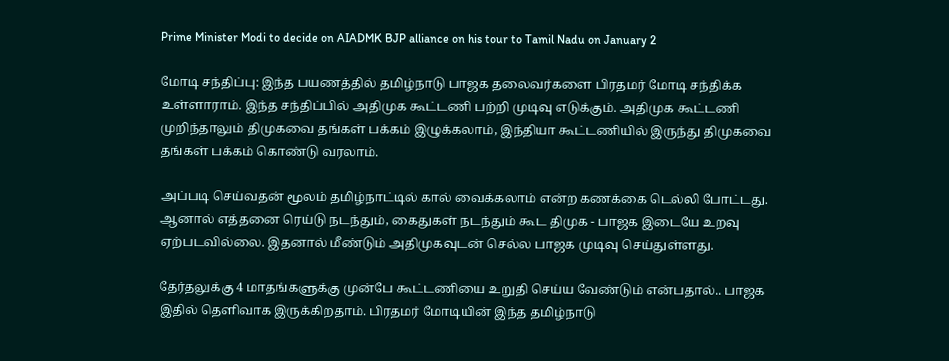Prime Minister Modi to decide on AIADMK BJP alliance on his tour to Tamil Nadu on January 2

மோடி சந்திப்பு: இந்த பயணத்தில் தமிழ்நாடு பாஜக தலைவர்களை பிரதமர் மோடி சந்திக்க உள்ளாராம். இந்த சந்திப்பில் அதிமுக கூட்டணி பற்றி முடிவு எடுக்கும். அதிமுக கூட்டணி முறிந்தாலும் திமுகவை தங்கள் பக்கம் இழுக்கலாம், இந்தியா கூட்டணியில் இருந்து திமுகவை தங்கள் பக்கம் கொண்டு வரலாம்.

அப்படி செய்வதன் மூலம் தமிழ்நாட்டில் கால் வைக்கலாம் என்ற கணக்கை டெல்லி போட்டது. ஆனால் எத்தனை ரெய்டு நடந்தும், கைதுகள் நடந்தும் கூட திமுக - பாஜக இடையே உறவு ஏற்படவில்லை. இதனால் மீண்டும் அதிமுகவுடன் செல்ல பாஜக முடிவு செய்துள்ளது.

தேர்தலுக்கு 4 மாதங்களுக்கு முன்பே கூட்டணியை உறுதி செய்ய வேண்டும் என்பதால்.. பாஜக இதில் தெளிவாக இருக்கிறதாம். பிரதமர் மோடியின் இந்த தமிழ்நாடு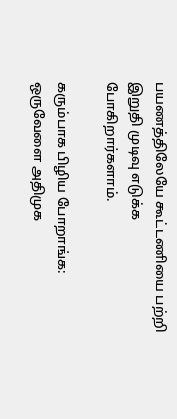பயணத்திலேயே கூட்டணியை பற்றி இறுதி முடிவு எடுக்க போகிறார்களாம்.

கரும்பாக பிழிய போறாங்க: ஒருவேளை அதிமுக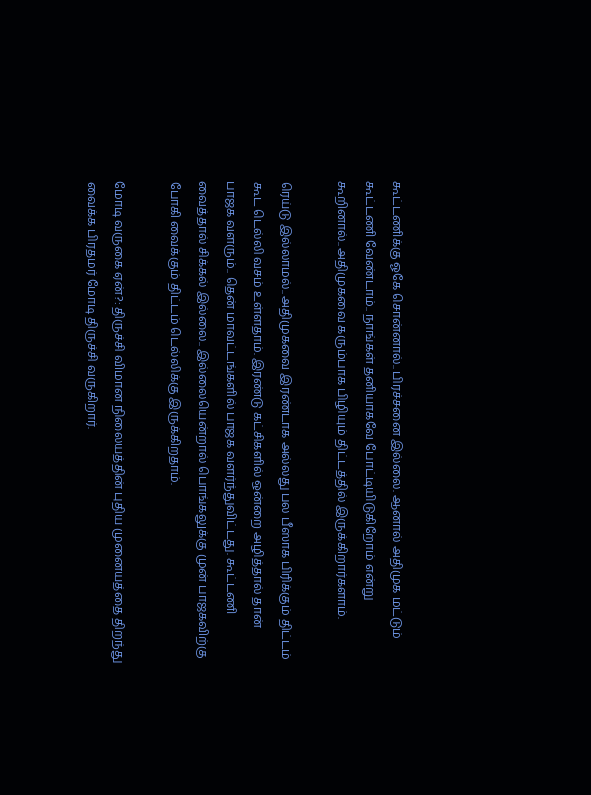கூட்டணிக்கு ஓகே சொன்னால்.. பிரச்சனை இல்லை. ஆனால் அதிமுக மட்டும் கூட்டணி வேண்டாம்.. நாங்கள் தனியாகவே போட்டியிடுகிறோம் என்று கூறினால்.. அதிமுகவை கரும்பாக பிழியும் திட்டத்தில் இருக்கிறார்களாம்.

ரெய்டு இல்லாமல்.. அதிமுகவை இரண்டாக அல்லது பல பீஸாக பிரிக்கும் திட்டம் கூட டெல்லி வசம் உள்ளதாம். இரண்டு கட்சிகளில் ஒன்றை அழித்தால் தான் பாஜக வளரும்.. தென் மாவட்டங்களில் பாஜக வளர்ந்துவிட்டது. கூட்டணி வைத்தால் சிக்கல் இல்லை.. இல்லையென்றால் பொங்கலுக்கு முன் பாஜகவிற்கு போகி வைக்கும் திட்டம் டெல்லிக்கு இருக்கிறதாம்.

மோடி வருகை ஏன்?: திருச்சி விமான நிலையத்தின் புதிய முனையத்தை திறந்து வைக்க பிரதமர் மோடி திருச்சி வருகிறார்.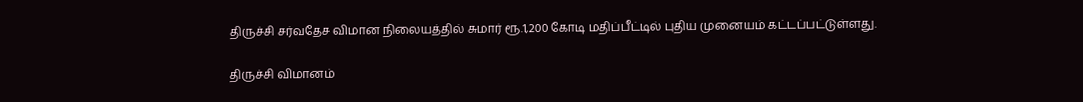திருச்சி சர்வதேச விமான நிலையத்தில் சுமார் ரூ.1,200 கோடி மதிப்பீட்டில் புதிய முனையம் கட்டப்பட்டுள்ளது.

திருச்சி விமானம்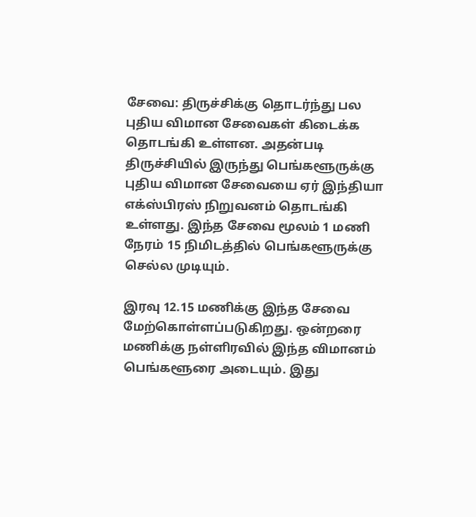சேவை: திருச்சிக்கு தொடர்ந்து பல புதிய விமான சேவைகள் கிடைக்க தொடங்கி உள்ளன. அதன்படி திருச்சியில் இருந்து பெங்களூருக்கு புதிய விமான சேவையை ஏர் இந்தியா எக்ஸ்பிரஸ் நிறுவனம் தொடங்கி உள்ளது. இந்த சேவை மூலம் 1 மணி நேரம் 15 நிமிடத்தில் பெங்களூருக்கு செல்ல முடியும்.

இரவு 12.15 மணிக்கு இந்த சேவை மேற்கொள்ளப்படுகிறது. ஒன்றரை மணிக்கு நள்ளிரவில் இந்த விமானம் பெங்களூரை அடையும். இது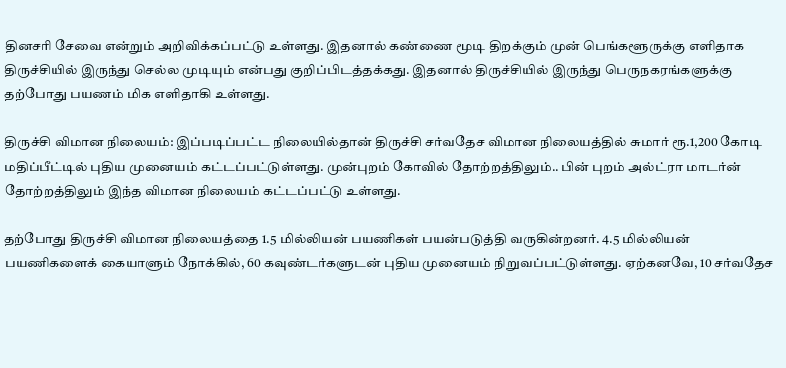தினசரி சேவை என்றும் அறிவிக்கப்பட்டு உள்ளது. இதனால் கண்ணை மூடி திறக்கும் முன் பெங்களூருக்கு எளிதாக திருச்சியில் இருந்து செல்ல முடியும் என்பது குறிப்பிடத்தக்கது. இதனால் திருச்சியில் இருந்து பெருநகரங்களுக்கு தற்போது பயணம் மிக எளிதாகி உள்ளது.

திருச்சி விமான நிலையம்: இப்படிப்பட்ட நிலையில்தான் திருச்சி சர்வதேச விமான நிலையத்தில் சுமார் ரூ.1,200 கோடி மதிப்பீட்டில் புதிய முனையம் கட்டப்பட்டுள்ளது. முன்புறம் கோவில் தோற்றத்திலும்.. பின் புறம் அல்ட்ரா மாடர்ன் தோற்றத்திலும் இந்த விமான நிலையம் கட்டப்பட்டு உள்ளது.

தற்போது திருச்சி விமான நிலையத்தை 1.5 மில்லியன் பயணிகள் பயன்படுத்தி வருகின்றனர். 4.5 மில்லியன் பயணிகளைக் கையாளும் நோக்கில், 60 கவுண்டர்களுடன் புதிய முனையம் நிறுவப்பட்டுள்ளது. ஏற்கனவே, 10 சர்வதேச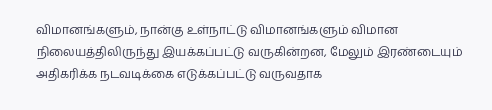விமானங்களும், நான்கு உள்நாட்டு விமானங்களும் விமான நிலையத்திலிருந்து இயக்கப்பட்டு வருகின்றன, மேலும் இரண்டையும் அதிகரிக்க நடவடிக்கை எடுக்கப்பட்டு வருவதாக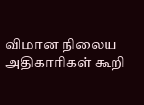விமான நிலைய அதிகாரிகள் கூறி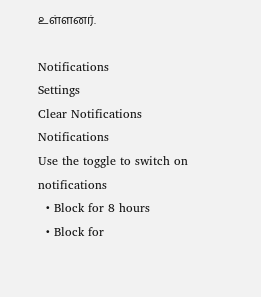உள்ளனர்.

Notifications
Settings
Clear Notifications
Notifications
Use the toggle to switch on notifications
  • Block for 8 hours
  • Block for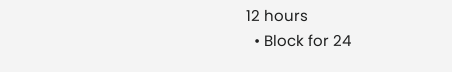12 hours
  • Block for 24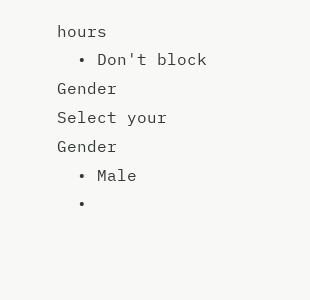hours
  • Don't block
Gender
Select your Gender
  • Male
  •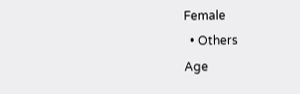Female
  • Others
Age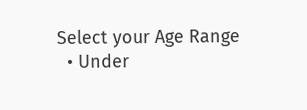Select your Age Range
  • Under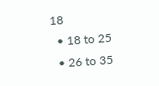18
  • 18 to 25
  • 26 to 35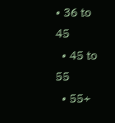• 36 to 45
  • 45 to 55
  • 55+